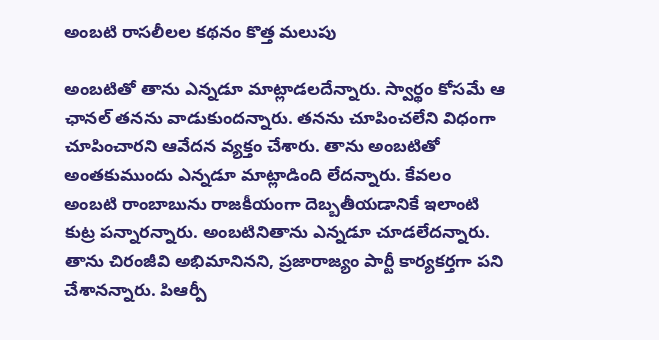అంబటి రాసలీలల కథనం కొత్త మలుపు

అంబటితో తాను ఎన్నడూ మాట్లాడలదేన్నారు. స్వార్థం కోసమే ఆ ఛానల్ తనను వాడుకుందన్నారు. తనను చూపించలేని విధంగా చూపించారని ఆవేదన వ్యక్తం చేశారు. తాను అంబటితో అంతకుముందు ఎన్నడూ మాట్లాడింది లేదన్నారు. కేవలం అంబటి రాంబాబును రాజకీయంగా దెబ్బతీయడానికే ఇలాంటి కుట్ర పన్నారన్నారు. అంబటినితాను ఎన్నడూ చూడలేదన్నారు.
తాను చిరంజీవి అభిమానినని, ప్రజారాజ్యం పార్టీ కార్యకర్తగా పని చేశానన్నారు. పిఆర్పీ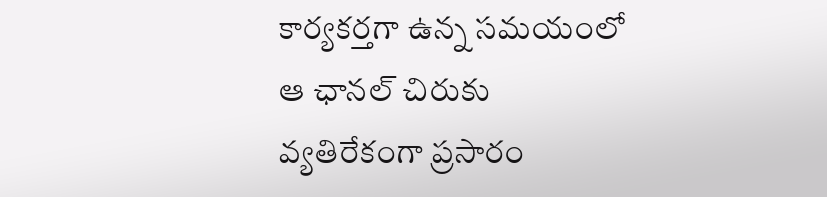కార్యకర్తగా ఉన్న సమయంలో ఆ ఛానల్ చిరుకు వ్యతిరేకంగా ప్రసారం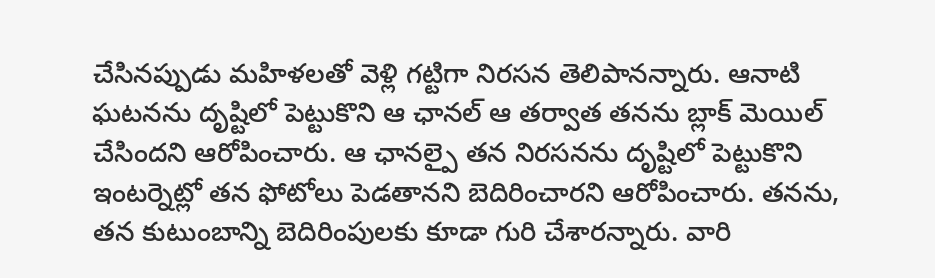చేసినప్పుడు మహిళలతో వెళ్లి గట్టిగా నిరసన తెలిపానన్నారు. ఆనాటి ఘటనను దృష్టిలో పెట్టుకొని ఆ ఛానల్ ఆ తర్వాత తనను బ్లాక్ మెయిల్ చేసిందని ఆరోపించారు. ఆ ఛానల్పై తన నిరసనను దృష్టిలో పెట్టుకొని ఇంటర్నెట్లో తన ఫోటోలు పెడతానని బెదిరించారని ఆరోపించారు. తనను, తన కుటుంబాన్ని బెదిరింపులకు కూడా గురి చేశారన్నారు. వారి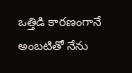ఒత్తిడి కారణంగానే అంబటితో నేను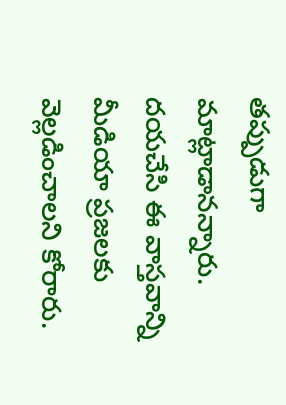తప్పుడుగా మాట్లాడానన్నారు. దయచేసి ఈ వాస్తవాన్ని మీడియా ప్రజలకు వెల్లడించాలని కోరారు.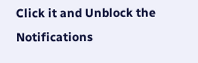Click it and Unblock the Notifications